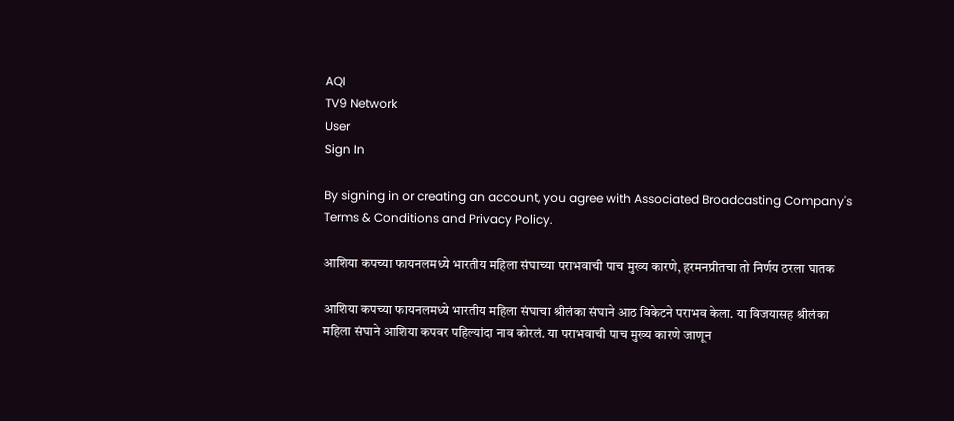AQI
TV9 Network
User
Sign In

By signing in or creating an account, you agree with Associated Broadcasting Company's Terms & Conditions and Privacy Policy.

आशिया कपच्या फायनलमध्ये भारतीय महिला संघाच्या पराभवाची पाच मुख्य कारणे, हरमनप्रीतचा तो निर्णय ठरला घातक

आशिया कपच्या फायनलमध्ये भारतीय महिला संघाचा श्रीलंका संघाने आठ विकेटने पराभव केला. या विजयासह श्रीलंका महिला संघाने आशिया कपवर पहिल्यांदा नाव कोरलं. या पराभवाची पाच मुख्य कारणे जाणून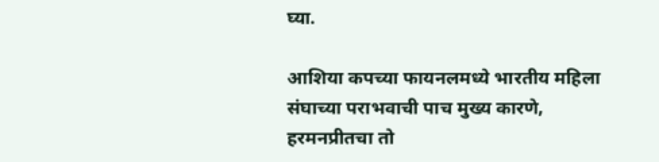घ्या.

आशिया कपच्या फायनलमध्ये भारतीय महिला संघाच्या पराभवाची पाच मुख्य कारणे, हरमनप्रीतचा तो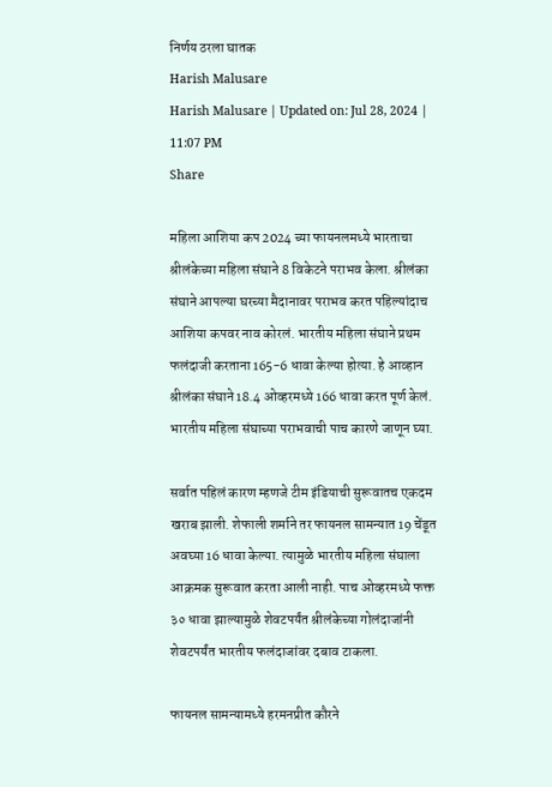निर्णय ठरला घातक
Harish Malusare
Harish Malusare | Updated on: Jul 28, 2024 | 11:07 PM
Share

महिला आशिया कप 2024 च्या फायनलमध्ये भारताचा श्रीलंकेच्या महिला संघाने 8 विकेटने पराभव केला. श्रीलंका संघाने आपल्या घरच्या मैदानावर पराभव करत पहिल्यांदाच आशिया कपवर नाव कोरलं. भारतीय महिला संघाने प्रथम फलंदाजी करताना 165-6 धावा केल्या होत्या. हे आव्हान श्रीलंका संघाने 18.4 ओव्हरमध्ये 166 धावा करत पूर्ण केलं. भारतीय महिला संघाच्या पराभवाची पाच कारणे जाणून घ्या.

सर्वात पहिलं कारण म्हणजे टीम इंडियाची सुरूवातच एकदम खराब झाली. शेफाली शर्माने तर फायनल सामन्यात 19 चेंडूत अवघ्या 16 धावा केल्या. त्यामुळे भारतीय महिला संघाला आक्रमक सुरूवात करता आली नाही. पाच ओव्हरमध्ये फक्त ३० धावा झाल्यामुळे शेवटपर्यंत श्रीलंकेच्या गोलंदाजांनी शेवटपर्यंत भारतीय फलंदाजांवर दबाव टाकला.

फायनल सामन्यामध्ये हरमनप्रीत कौरने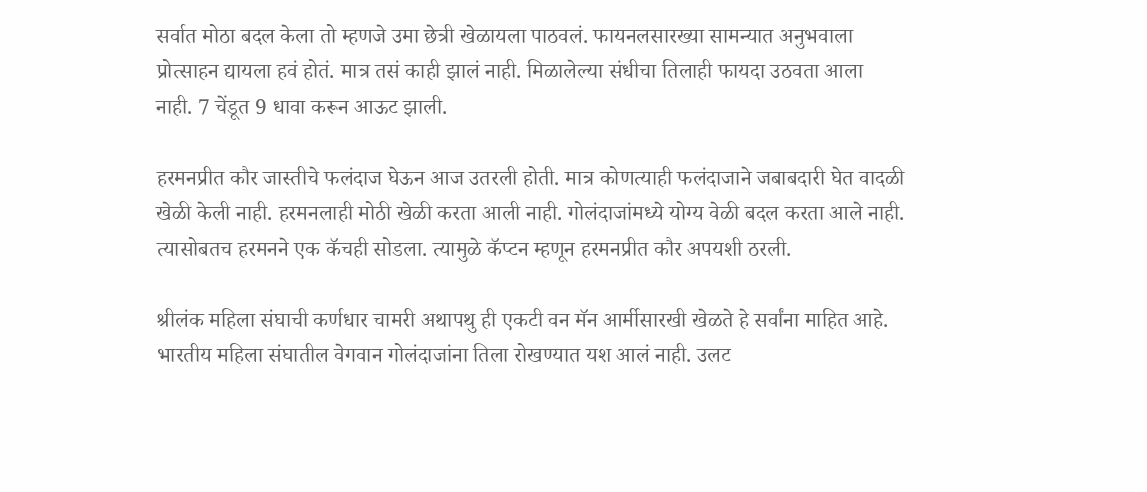सर्वात मोठा बदल केला तो म्हणजे उमा छेत्री खेळायला पाठवलं. फायनलसारख्या सामन्यात अनुभवाला प्रोत्साहन द्यायला हवं होतं. मात्र तसं काही झालं नाही. मिळालेल्या संधीचा तिलाही फायदा उठवता आला नाही. 7 चेंडूत 9 धावा करून आऊट झाली.

हरमनप्रीत कौर जास्तीचे फलंदाज घेऊन आज उतरली होती. मात्र कोणत्याही फलंदाजाने जबाबदारी घेत वादळी खेळी केली नाही. हरमनलाही मोठी खेळी करता आली नाही. गोलंदाजांमध्ये योग्य वेळी बदल करता आले नाही. त्यासोबतच हरमनने एक कॅचही सोडला. त्यामुळे कॅप्टन म्हणून हरमनप्रीत कौर अपयशी ठरली.

श्रीलंक महिला संघाची कर्णधार चामरी अथापथु ही एकटी वन मॅन आर्मीसारखी खेळते हे सर्वांना माहित आहे. भारतीय महिला संघातील वेगवान गोलंदाजांना तिला रोखण्यात यश आलं नाही. उलट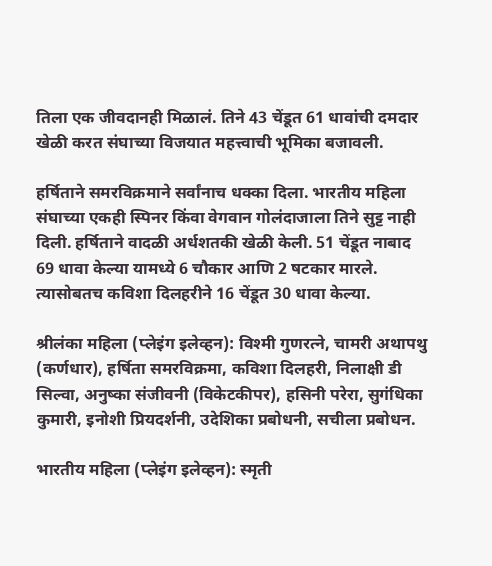तिला एक जीवदानही मिळालं. तिने 43 चेंडूत 61 धावांची दमदार खेळी करत संघाच्या विजयात महत्त्वाची भूमिका बजावली.

हर्षिताने समरविक्रमाने सर्वांनाच धक्का दिला. भारतीय महिला संघाच्या एकही स्पिनर किंवा वेगवान गोलंदाजाला तिने सुट्ट नाही दिली. हर्षिताने वादळी अर्धशतकी खेळी केली. 51 चेंडूत नाबाद 69 धावा केल्या यामध्ये 6 चौकार आणि 2 षटकार मारले. त्यासोबतच कविशा दिलहरीने 16 चेंडूत 30 धावा केल्या.

श्रीलंका महिला (प्लेइंग इलेव्हन): विश्मी गुणरत्ने, चामरी अथापथु (कर्णधार), हर्षिता समरविक्रमा, कविशा दिलहरी, निलाक्षी डी सिल्वा, अनुष्का संजीवनी (विकेटकीपर), हसिनी परेरा, सुगंधिका कुमारी, इनोशी प्रियदर्शनी, उदेशिका प्रबोधनी, सचीला प्रबोधन.

भारतीय महिला (प्लेइंग इलेव्हन): स्मृती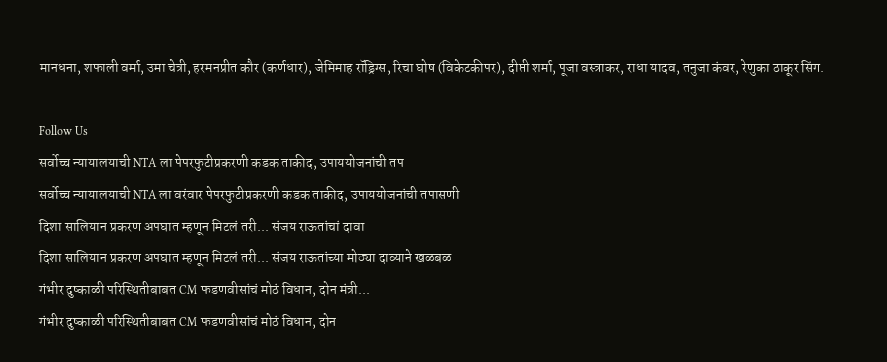मानधना, शफाली वर्मा, उमा चेत्री, हरमनप्रीत कौर (कर्णधार), जेमिमाह रॉड्रिग्स, रिचा घोष (विकेटकीपर), दीप्ती शर्मा, पूजा वस्त्राकर, राधा यादव, तनुजा कंवर, रेणुका ठाकूर सिंग.

Follow Us
सर्वोच्च न्यायालयाची NTA ला पेपरफुटीप्रकरणी कडक ताकीद, उपाययोजनांची तप
सर्वोच्च न्यायालयाची NTA ला वरंवार पेपरफुटीप्रकरणी कडक ताकीद, उपाययोजनांची तपासणी
दिशा सालियान प्रकरण अपघात म्हणून मिटलं तरी... संजय राऊतांचां दावा
दिशा सालियान प्रकरण अपघात म्हणून मिटलं तरी... संजय राऊतांच्या मोठ्या दाव्याने खळबळ
गंभीर दुष्काळी परिस्थितीबाबत CM फडणवीसांचं मोठं विधान, दोन मंत्री...
गंभीर दुष्काळी परिस्थितीबाबत CM फडणवीसांचं मोठं विधान, दोन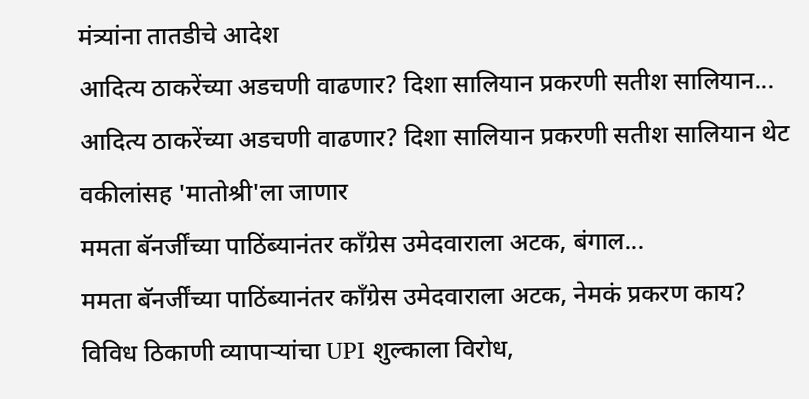मंत्र्यांना तातडीचे आदेश
आदित्य ठाकरेंच्या अडचणी वाढणार? दिशा सालियान प्रकरणी सतीश सालियान...
आदित्य ठाकरेंच्या अडचणी वाढणार? दिशा सालियान प्रकरणी सतीश सालियान थेट वकीलांसह 'मातोश्री'ला जाणार
ममता बॅनर्जींच्या पाठिंब्यानंतर काँग्रेस उमेदवाराला अटक, बंगाल...
ममता बॅनर्जींच्या पाठिंब्यानंतर काँग्रेस उमेदवाराला अटक, नेमकं प्रकरण काय?
विविध ठिकाणी व्यापाऱ्यांचा UPI शुल्काला विरोध,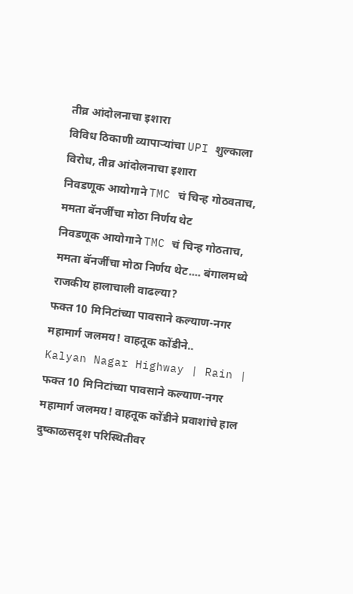तीव्र आंदोलनाचा इशारा
विविध ठिकाणी व्यापाऱ्यांचा UPI शुल्काला विरोध, तीव्र आंदोलनाचा इशारा
निवडणूक आयोगाने TMC चं चिन्ह गोठवताच, ममता बॅनर्जींचा मोठा निर्णय थेट
निवडणूक आयोगाने TMC चं चिन्ह गोठताच, ममता बॅनर्जींचा मोठा निर्णय थेट.... बंगालमध्ये राजकीय हालाचाली वाढल्या?
फक्त 10 मिनिटांच्या पावसाने कल्याण-नगर महामार्ग जलमय! वाहतूक कोंडीने..
Kalyan Nagar Highway | Rain | फक्त 10 मिनिटांच्या पावसाने कल्याण-नगर महामार्ग जलमय! वाहतूक कोंडीने प्रवाशांचे हाल
दुष्काळसदृश परिस्थितीवर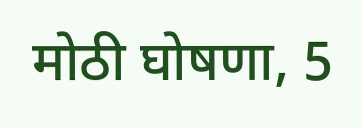मोठी घोषणा, 5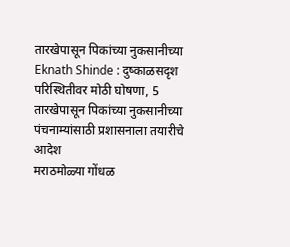तारखेपासून पिकांच्या नुकसानीच्या
Eknath Shinde : दुष्काळसदृश परिस्थितीवर मोठी घोषणा, 5 तारखेपासून पिकांच्या नुकसानीच्या पंचनाम्यांसाठी प्रशासनाला तयारीचे आदेश
मराठमोळ्या गोंधळ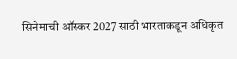सिनेमाची ऑस्कर 2027 साठी भारताकडून अधिकृत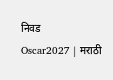निवड
Oscar2027 | मराठी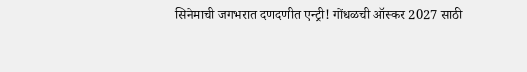सिनेमाची जगभरात दणदणीत एन्ट्री! गोंधळची ऑस्कर 2027 साठी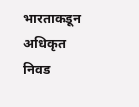भारताकडून अधिकृत निवड